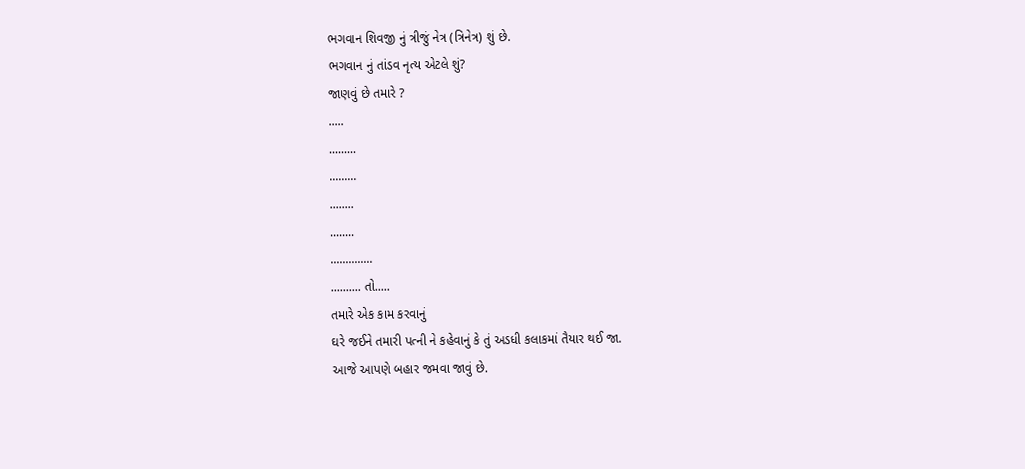ભગવાન શિવજી નું ત્રીજું નેત્ર (ત્રિનેત્ર) શું છે.
ભગવાન નું તાંડવ નૃત્ય એટલે શું?
જાણવું છે તમારે ?
.....
.........
.........
........
........
..............
.......... તો.....
તમારે એક કામ કરવાનું
ઘરે જઈને તમારી પત્ની ને કહેવાનું કે તું અડધી કલાકમાં તૈયાર થઈ જા.
આજે આપણે બહાર જમવા જાવું છે.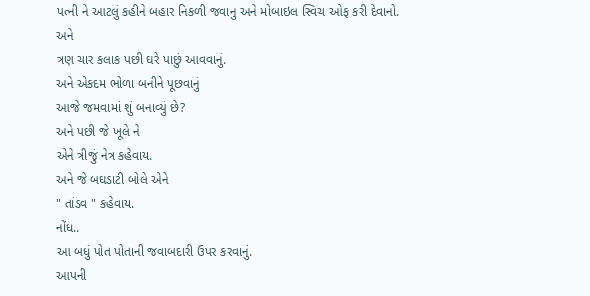પત્ની ને આટલું કહીને બહાર નિકળી જવાનુ અને મોબાઇલ સ્વિચ ઓફ કરી દેવાનો.
અને
ત્રણ ચાર કલાક પછી ઘરે પાછું આવવાનું.
અને એકદમ ભોળા બનીને પૂછવાનું
આજે જમવામાં શું બનાવ્યું છે?
અને પછી જે ખૂલે ને
એને ત્રીજું નેત્ર કહેવાય.
અને જે બઘડાટી બોલે એને
" તાંડવ " કહેવાય.
નોંધ..
આ બધું પોત પોતાની જવાબદારી ઉપર કરવાનું.
આપની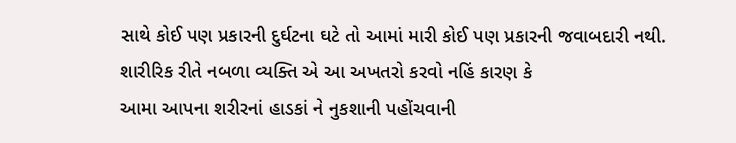સાથે કોઈ પણ પ્રકારની દુર્ઘટના ઘટે તો આમાં મારી કોઈ પણ પ્રકારની જવાબદારી નથી.
શારીરિક રીતે નબળા વ્યક્તિ એ આ અખતરો કરવો નહિં કારણ કે
આમા આપના શરીરનાં હાડકાં ને નુકશાની પહોંચવાની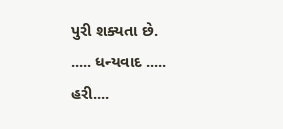પુરી શક્યતા છે.
..... ધન્યવાદ .....
હરી....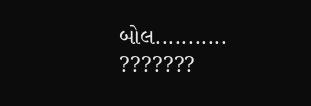બોલ...........
???????